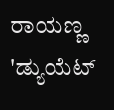ರಾಯಣ್ಣ 'ಡ್ಯುಯೆಟ್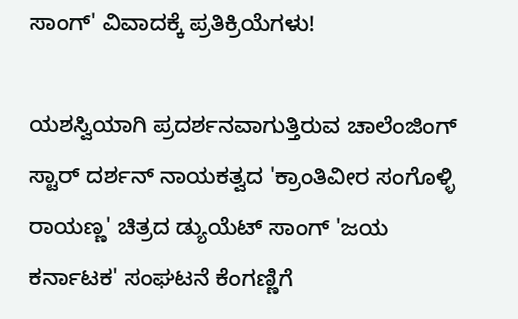ಸಾಂಗ್' ವಿವಾದಕ್ಕೆ ಪ್ರತಿಕ್ರಿಯೆಗಳು!

ಯಶಸ್ವಿಯಾಗಿ ಪ್ರದರ್ಶನವಾಗುತ್ತಿರುವ ಚಾಲೆಂಜಿಂಗ್ ಸ್ಟಾರ್ ದರ್ಶನ್ ನಾಯಕತ್ವದ 'ಕ್ರಾಂತಿವೀರ ಸಂಗೊಳ್ಳಿ ರಾಯಣ್ಣ' ಚಿತ್ರದ ಡ್ಯುಯೆಟ್ ಸಾಂಗ್ 'ಜಯ ಕರ್ನಾಟಕ' ಸಂಘಟನೆ ಕೆಂಗಣ್ಣಿಗೆ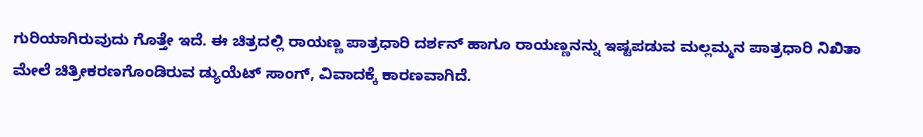ಗುರಿಯಾಗಿರುವುದು ಗೊತ್ತೇ ಇದೆ. ಈ ಚಿತ್ರದಲ್ಲಿ ರಾಯಣ್ಣ ಪಾತ್ರಧಾರಿ ದರ್ಶನ್ ಹಾಗೂ ರಾಯಣ್ಣನನ್ನು ಇಷ್ಟಪಡುವ ಮಲ್ಲಮ್ಮನ ಪಾತ್ರಧಾರಿ ನಿಖಿತಾ ಮೇಲೆ ಚಿತ್ರೀಕರಣಗೊಂಡಿರುವ ಡ್ಯುಯೆಟ್ ಸಾಂಗ್, ವಿವಾದಕ್ಕೆ ಕಾರಣವಾಗಿದೆ.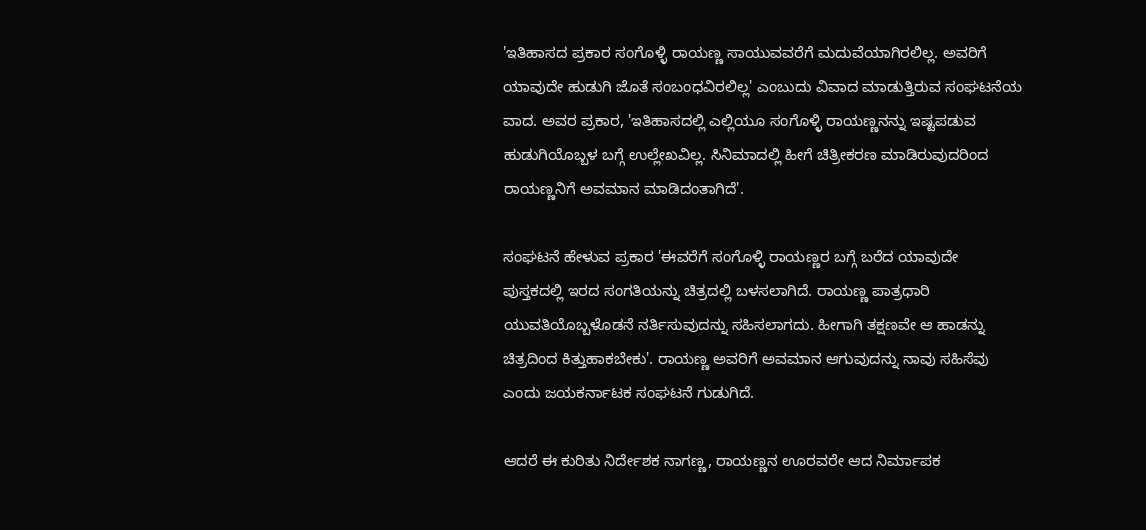'ಇತಿಹಾಸದ ಪ್ರಕಾರ ಸಂಗೊಳ್ಳಿ ರಾಯಣ್ಣ ಸಾಯುವವರೆಗೆ ಮದುವೆಯಾಗಿರಲಿಲ್ಲ. ಅವರಿಗೆ ಯಾವುದೇ ಹುಡುಗಿ ಜೊತೆ ಸಂಬಂಧವಿರಲಿಲ್ಲ' ಎಂಬುದು ವಿವಾದ ಮಾಡುತ್ತಿರುವ ಸಂಘಟನೆಯ ವಾದ. ಅವರ ಪ್ರಕಾರ, 'ಇತಿಹಾಸದಲ್ಲಿ ಎಲ್ಲಿಯೂ ಸಂಗೊಳ್ಳಿ ರಾಯಣ್ಣನನ್ನು ಇಷ್ಟಪಡುವ ಹುಡುಗಿಯೊಬ್ಬಳ ಬಗ್ಗೆ ಉಲ್ಲೇಖವಿಲ್ಲ. ಸಿನಿಮಾದಲ್ಲಿ ಹೀಗೆ ಚಿತ್ರೀಕರಣ ಮಾಡಿರುವುದರಿಂದ ರಾಯಣ್ಣನಿಗೆ ಅವಮಾನ ಮಾಡಿದಂತಾಗಿದೆ'.

ಸಂಘಟನೆ ಹೇಳುವ ಪ್ರಕಾರ 'ಈವರೆಗೆ ಸಂಗೊಳ್ಳಿ ರಾಯಣ್ಣರ ಬಗ್ಗೆ ಬರೆದ ಯಾವುದೇ ಪುಸ್ತಕದಲ್ಲಿ ಇರದ ಸಂಗತಿಯನ್ನು ಚಿತ್ರದಲ್ಲಿ ಬಳಸಲಾಗಿದೆ. ರಾಯಣ್ಣ ಪಾತ್ರಧಾರಿ ಯುವತಿಯೊಬ್ಬಳೊಡನೆ ನರ್ತಿಸುವುದನ್ನು ಸಹಿಸಲಾಗದು. ಹೀಗಾಗಿ ತಕ್ಷಣವೇ ಆ ಹಾಡನ್ನು ಚಿತ್ರದಿಂದ ಕಿತ್ತುಹಾಕಬೇಕು'. ರಾಯಣ್ಣ ಅವರಿಗೆ ಅವಮಾನ ಆಗುವುದನ್ನು ನಾವು ಸಹಿಸೆವು ಎಂದು ಜಯಕರ್ನಾಟಕ ಸಂಘಟನೆ ಗುಡುಗಿದೆ.

ಆದರೆ ಈ ಕುರಿತು ನಿರ್ದೇಶಕ ನಾಗಣ್ಣ, ರಾಯಣ್ಣನ ಊರವರೇ ಆದ ನಿರ್ಮಾಪಕ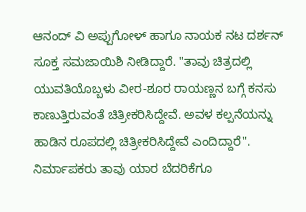ಆನಂದ್ ವಿ ಅಪ್ಪುಗೋಳ್ ಹಾಗೂ ನಾಯಕ ನಟ ದರ್ಶನ್ ಸೂಕ್ತ ಸಮಜಾಯಿಶಿ ನೀಡಿದ್ದಾರೆ. "ತಾವು ಚಿತ್ರದಲ್ಲಿ ಯುವತಿಯೊಬ್ಬಳು ವೀರ-ಶೂರ ರಾಯಣ್ಣನ ಬಗ್ಗೆ ಕನಸು ಕಾಣುತ್ತಿರುವಂತೆ ಚಿತ್ರೀಕರಿಸಿದ್ದೇವೆ. ಅವಳ ಕಲ್ಪನೆಯನ್ನು ಹಾಡಿನ ರೂಪದಲ್ಲಿ ಚಿತ್ರೀಕರಿಸಿದ್ದೇವೆ ಎಂದಿದ್ದಾರೆ". ನಿರ್ಮಾಪಕರು ತಾವು ಯಾರ ಬೆದರಿಕೆಗೂ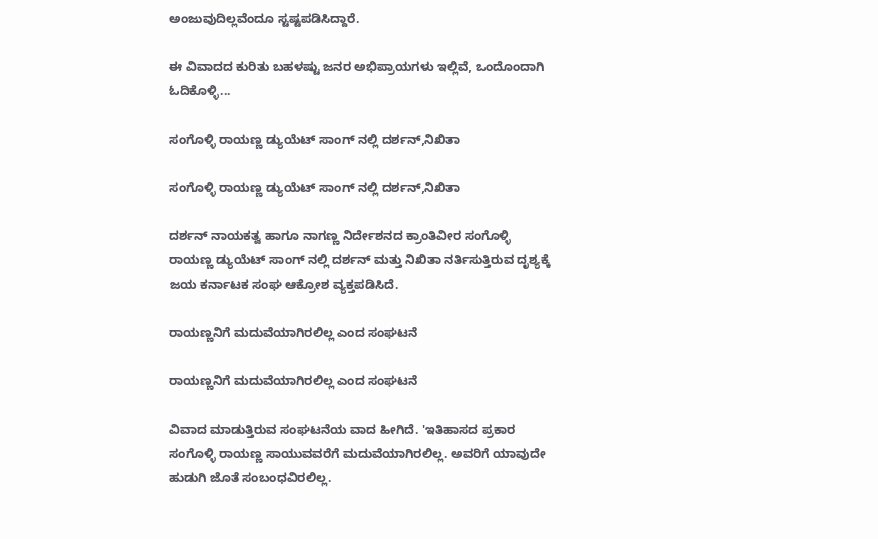ಅಂಜುವುದಿಲ್ಲವೆಂದೂ ಸ್ಟಷ್ಟಪಡಿಸಿದ್ದಾರೆ.

ಈ ವಿವಾದದ ಕುರಿತು ಬಹಳಷ್ಟು ಜನರ ಅಭಿಪ್ರಾಯಗಳು ಇಲ್ಲಿವೆ, ಒಂದೊಂದಾಗಿ ಓದಿಕೊಳ್ಳಿ...

ಸಂಗೊಳ್ಳಿ ರಾಯಣ್ಣ ಡ್ಯುಯೆಟ್ ಸಾಂಗ್ ನಲ್ಲಿ ದರ್ಶನ್,ನಿಖಿತಾ

ಸಂಗೊಳ್ಳಿ ರಾಯಣ್ಣ ಡ್ಯುಯೆಟ್ ಸಾಂಗ್ ನಲ್ಲಿ ದರ್ಶನ್,ನಿಖಿತಾ

ದರ್ಶನ್ ನಾಯಕತ್ವ ಹಾಗೂ ನಾಗಣ್ಣ ನಿರ್ದೇಶನದ ಕ್ರಾಂತಿವೀರ ಸಂಗೊಳ್ಳಿ ರಾಯಣ್ಣ ಡ್ಯುಯೆಟ್ ಸಾಂಗ್ ನಲ್ಲಿ ದರ್ಶನ್ ಮತ್ತು ನಿಖಿತಾ ನರ್ತಿಸುತ್ತಿರುವ ದೃಶ್ಯಕ್ಕೆ ಜಯ ಕರ್ನಾಟಕ ಸಂಘ ಆಕ್ರೋಶ ವ್ಯಕ್ತಪಡಿಸಿದೆ.

ರಾಯಣ್ಣನಿಗೆ ಮದುವೆಯಾಗಿರಲಿಲ್ಲ ಎಂದ ಸಂಘಟನೆ

ರಾಯಣ್ಣನಿಗೆ ಮದುವೆಯಾಗಿರಲಿಲ್ಲ ಎಂದ ಸಂಘಟನೆ

ವಿವಾದ ಮಾಡುತ್ತಿರುವ ಸಂಘಟನೆಯ ವಾದ ಹೀಗಿದೆ. 'ಇತಿಹಾಸದ ಪ್ರಕಾರ ಸಂಗೊಳ್ಳಿ ರಾಯಣ್ಣ ಸಾಯುವವರೆಗೆ ಮದುವೆಯಾಗಿರಲಿಲ್ಲ. ಅವರಿಗೆ ಯಾವುದೇ ಹುಡುಗಿ ಜೊತೆ ಸಂಬಂಧವಿರಲಿಲ್ಲ.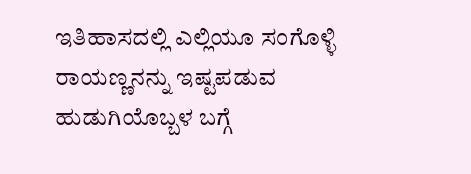ಇತಿಹಾಸದಲ್ಲಿ ಎಲ್ಲಿಯೂ ಸಂಗೊಳ್ಳಿ ರಾಯಣ್ಣನನ್ನು ಇಷ್ಟಪಡುವ ಹುಡುಗಿಯೊಬ್ಬಳ ಬಗ್ಗೆ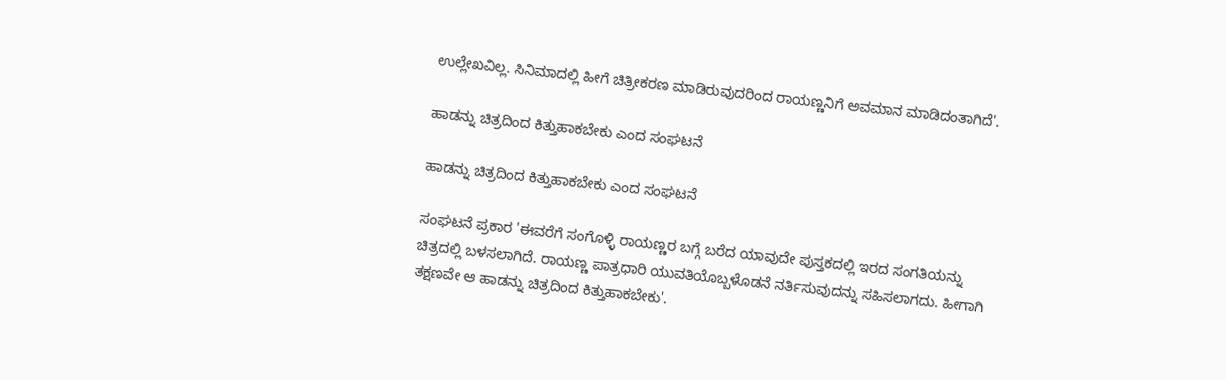ಉಲ್ಲೇಖವಿಲ್ಲ. ಸಿನಿಮಾದಲ್ಲಿ ಹೀಗೆ ಚಿತ್ರೀಕರಣ ಮಾಡಿರುವುದರಿಂದ ರಾಯಣ್ಣನಿಗೆ ಅವಮಾನ ಮಾಡಿದಂತಾಗಿದೆ'.

ಹಾಡನ್ನು ಚಿತ್ರದಿಂದ ಕಿತ್ತುಹಾಕಬೇಕು ಎಂದ ಸಂಘಟನೆ

ಹಾಡನ್ನು ಚಿತ್ರದಿಂದ ಕಿತ್ತುಹಾಕಬೇಕು ಎಂದ ಸಂಘಟನೆ

ಸಂಘಟನೆ ಪ್ರಕಾರ 'ಈವರೆಗೆ ಸಂಗೊಳ್ಳಿ ರಾಯಣ್ಣರ ಬಗ್ಗೆ ಬರೆದ ಯಾವುದೇ ಪುಸ್ತಕದಲ್ಲಿ ಇರದ ಸಂಗತಿಯನ್ನು ಚಿತ್ರದಲ್ಲಿ ಬಳಸಲಾಗಿದೆ. ರಾಯಣ್ಣ ಪಾತ್ರಧಾರಿ ಯುವತಿಯೊಬ್ಬಳೊಡನೆ ನರ್ತಿಸುವುದನ್ನು ಸಹಿಸಲಾಗದು. ಹೀಗಾಗಿ ತಕ್ಷಣವೇ ಆ ಹಾಡನ್ನು ಚಿತ್ರದಿಂದ ಕಿತ್ತುಹಾಕಬೇಕು'.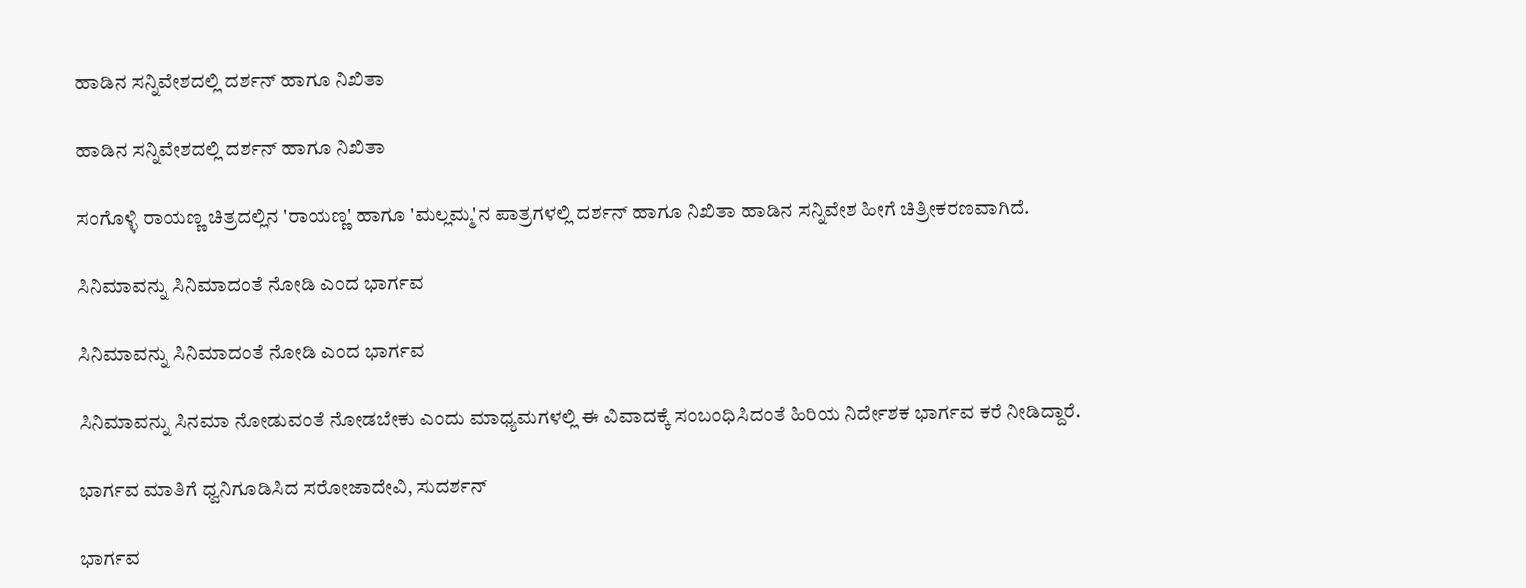ಹಾಡಿನ ಸನ್ನಿವೇಶದಲ್ಲಿ ದರ್ಶನ್ ಹಾಗೂ ನಿಖಿತಾ

ಹಾಡಿನ ಸನ್ನಿವೇಶದಲ್ಲಿ ದರ್ಶನ್ ಹಾಗೂ ನಿಖಿತಾ

ಸಂಗೊಳ್ಳಿ ರಾಯಣ್ಣ ಚಿತ್ರದಲ್ಲಿನ 'ರಾಯಣ್ಣ' ಹಾಗೂ 'ಮಲ್ಲಮ್ಮ'ನ ಪಾತ್ರಗಳಲ್ಲಿ ದರ್ಶನ್ ಹಾಗೂ ನಿಖಿತಾ ಹಾಡಿನ ಸನ್ನಿವೇಶ ಹೀಗೆ ಚಿತ್ರೀಕರಣವಾಗಿದೆ.

ಸಿನಿಮಾವನ್ನು ಸಿನಿಮಾದಂತೆ ನೋಡಿ ಎಂದ ಭಾರ್ಗವ

ಸಿನಿಮಾವನ್ನು ಸಿನಿಮಾದಂತೆ ನೋಡಿ ಎಂದ ಭಾರ್ಗವ

ಸಿನಿಮಾವನ್ನು ಸಿನಮಾ ನೋಡುವಂತೆ ನೋಡಬೇಕು ಎಂದು ಮಾಧ್ಯಮಗಳಲ್ಲಿ ಈ ವಿವಾದಕ್ಕೆ ಸಂಬಂಧಿಸಿದಂತೆ ಹಿರಿಯ ನಿರ್ದೇಶಕ ಭಾರ್ಗವ ಕರೆ ನೀಡಿದ್ದಾರೆ.

ಭಾರ್ಗವ ಮಾತಿಗೆ ಧ್ವನಿಗೂಡಿಸಿದ ಸರೋಜಾದೇವಿ, ಸುದರ್ಶನ್

ಭಾರ್ಗವ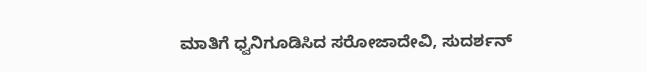ಮಾತಿಗೆ ಧ್ವನಿಗೂಡಿಸಿದ ಸರೋಜಾದೇವಿ, ಸುದರ್ಶನ್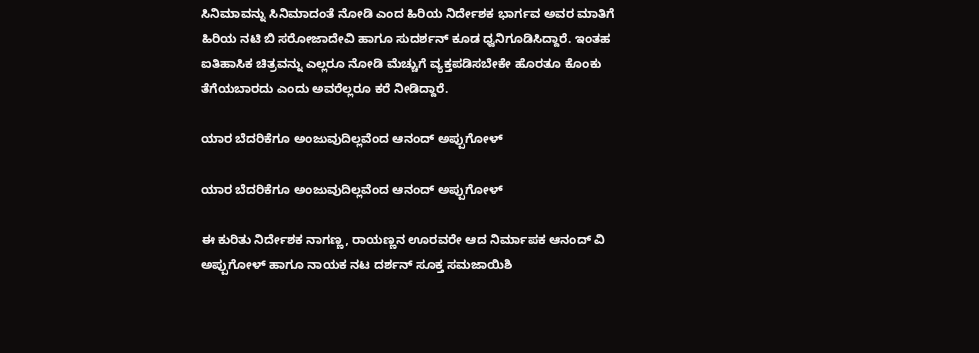ಸಿನಿಮಾವನ್ನು ಸಿನಿಮಾದಂತೆ ನೋಡಿ ಎಂದ ಹಿರಿಯ ನಿರ್ದೇಶಕ ಭಾರ್ಗವ ಅವರ ಮಾತಿಗೆ ಹಿರಿಯ ನಟಿ ಬಿ ಸರೋಜಾದೇವಿ ಹಾಗೂ ಸುದರ್ಶನ್ ಕೂಡ ಧ್ವನಿಗೂಡಿಸಿದ್ದಾರೆ. ಇಂತಹ ಐತಿಹಾಸಿಕ ಚಿತ್ರವನ್ನು ಎಲ್ಲರೂ ನೋಡಿ ಮೆಚ್ಚುಗೆ ವ್ಯಕ್ತಪಡಿಸಬೇಕೇ ಹೊರತೂ ಕೊಂಕು ತೆಗೆಯಬಾರದು ಎಂದು ಅವರೆಲ್ಲರೂ ಕರೆ ನೀಡಿದ್ದಾರೆ.

ಯಾರ ಬೆದರಿಕೆಗೂ ಅಂಜುವುದಿಲ್ಲವೆಂದ ಆನಂದ್ ಅಪ್ಪುಗೋಳ್

ಯಾರ ಬೆದರಿಕೆಗೂ ಅಂಜುವುದಿಲ್ಲವೆಂದ ಆನಂದ್ ಅಪ್ಪುಗೋಳ್

ಈ ಕುರಿತು ನಿರ್ದೇಶಕ ನಾಗಣ್ಣ, ರಾಯಣ್ಣನ ಊರವರೇ ಆದ ನಿರ್ಮಾಪಕ ಆನಂದ್ ವಿ ಅಪ್ಪುಗೋಳ್ ಹಾಗೂ ನಾಯಕ ನಟ ದರ್ಶನ್ ಸೂಕ್ತ ಸಮಜಾಯಿಶಿ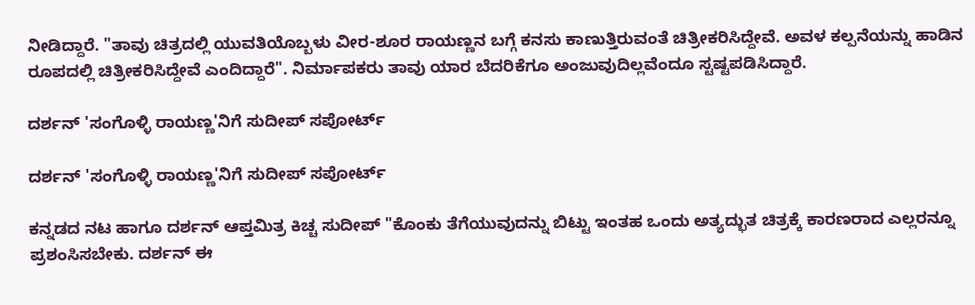ನೀಡಿದ್ದಾರೆ. "ತಾವು ಚಿತ್ರದಲ್ಲಿ ಯುವತಿಯೊಬ್ಬಳು ವೀರ-ಶೂರ ರಾಯಣ್ಣನ ಬಗ್ಗೆ ಕನಸು ಕಾಣುತ್ತಿರುವಂತೆ ಚಿತ್ರೀಕರಿಸಿದ್ದೇವೆ. ಅವಳ ಕಲ್ಪನೆಯನ್ನು ಹಾಡಿನ ರೂಪದಲ್ಲಿ ಚಿತ್ರೀಕರಿಸಿದ್ದೇವೆ ಎಂದಿದ್ದಾರೆ". ನಿರ್ಮಾಪಕರು ತಾವು ಯಾರ ಬೆದರಿಕೆಗೂ ಅಂಜುವುದಿಲ್ಲವೆಂದೂ ಸ್ಟಷ್ಟಪಡಿಸಿದ್ದಾರೆ.

ದರ್ಶನ್ 'ಸಂಗೊಳ್ಳಿ ರಾಯಣ್ಣ'ನಿಗೆ ಸುದೀಪ್ ಸಪೋರ್ಟ್

ದರ್ಶನ್ 'ಸಂಗೊಳ್ಳಿ ರಾಯಣ್ಣ'ನಿಗೆ ಸುದೀಪ್ ಸಪೋರ್ಟ್

ಕನ್ನಡದ ನಟ ಹಾಗೂ ದರ್ಶನ್ ಆಪ್ತಮಿತ್ರ ಕಿಚ್ಚ ಸುದೀಪ್ "ಕೊಂಕು ತೆಗೆಯುವುದನ್ನು ಬಿಟ್ಟು ಇಂತಹ ಒಂದು ಅತ್ಯದ್ಭುತ ಚಿತ್ರಕ್ಕೆ ಕಾರಣರಾದ ಎಲ್ಲರನ್ನೂ ಪ್ರಶಂಸಿಸಬೇಕು. ದರ್ಶನ್ ಈ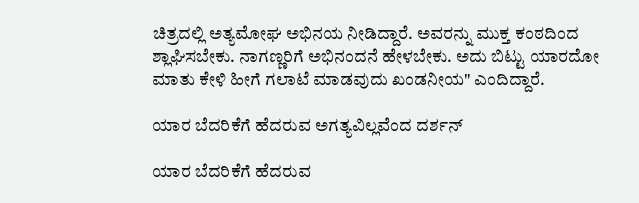ಚಿತ್ರದಲ್ಲಿ ಅತ್ಯಮೋಘ ಅಭಿನಯ ನೀಡಿದ್ದಾರೆ. ಅವರನ್ನು ಮುಕ್ತ ಕಂಠದಿಂದ ಶ್ಲಾಘಿಸಬೇಕು. ನಾಗಣ್ಣರಿಗೆ ಅಭಿನಂದನೆ ಹೇಳಬೇಕು. ಅದು ಬಿಟ್ಟು ಯಾರದೋ ಮಾತು ಕೇಳಿ ಹೀಗೆ ಗಲಾಟೆ ಮಾಡವುದು ಖಂಡನೀಯ" ಎಂದಿದ್ದಾರೆ.

ಯಾರ ಬೆದರಿಕೆಗೆ ಹೆದರುವ ಅಗತ್ಯವಿಲ್ಲವೆಂದ ದರ್ಶನ್

ಯಾರ ಬೆದರಿಕೆಗೆ ಹೆದರುವ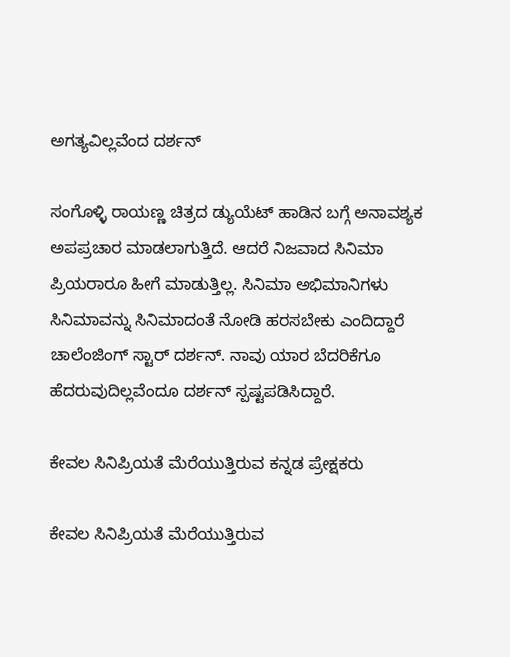ಅಗತ್ಯವಿಲ್ಲವೆಂದ ದರ್ಶನ್

ಸಂಗೊಳ್ಳಿ ರಾಯಣ್ಣ ಚಿತ್ರದ ಡ್ಯುಯೆಟ್ ಹಾಡಿನ ಬಗ್ಗೆ ಅನಾವಶ್ಯಕ ಅಪಪ್ರಚಾರ ಮಾಡಲಾಗುತ್ತಿದೆ. ಆದರೆ ನಿಜವಾದ ಸಿನಿಮಾ ಪ್ರಿಯರಾರೂ ಹೀಗೆ ಮಾಡುತ್ತಿಲ್ಲ. ಸಿನಿಮಾ ಅಭಿಮಾನಿಗಳು ಸಿನಿಮಾವನ್ನು ಸಿನಿಮಾದಂತೆ ನೋಡಿ ಹರಸಬೇಕು ಎಂದಿದ್ದಾರೆ ಚಾಲೆಂಜಿಂಗ್ ಸ್ಟಾರ್ ದರ್ಶನ್. ನಾವು ಯಾರ ಬೆದರಿಕೆಗೂ ಹೆದರುವುದಿಲ್ಲವೆಂದೂ ದರ್ಶನ್ ಸ್ಪಷ್ಟಪಡಿಸಿದ್ದಾರೆ.

ಕೇವಲ ಸಿನಿಪ್ರಿಯತೆ ಮೆರೆಯುತ್ತಿರುವ ಕನ್ನಡ ಪ್ರೇಕ್ಷಕರು

ಕೇವಲ ಸಿನಿಪ್ರಿಯತೆ ಮೆರೆಯುತ್ತಿರುವ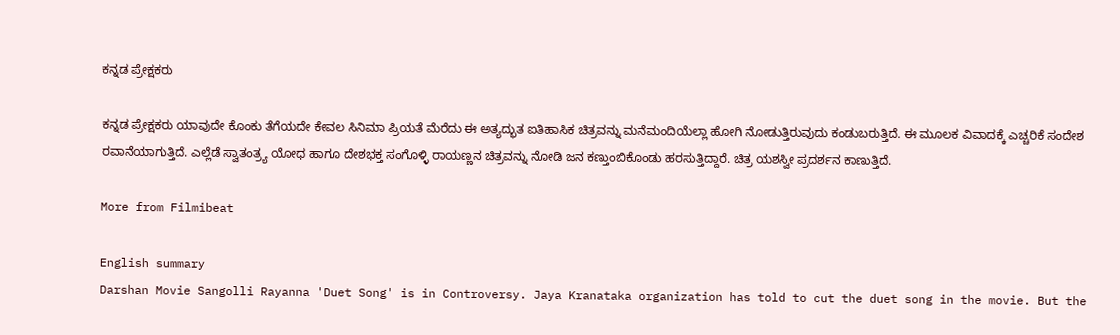ಕನ್ನಡ ಪ್ರೇಕ್ಷಕರು

ಕನ್ನಡ ಪ್ರೇಕ್ಷಕರು ಯಾವುದೇ ಕೊಂಕು ತೆಗೆಯದೇ ಕೇವಲ ಸಿನಿಮಾ ಪ್ರಿಯತೆ ಮೆರೆದು ಈ ಅತ್ಯದ್ಭುತ ಐತಿಹಾಸಿಕ ಚಿತ್ರವನ್ನು ಮನೆಮಂದಿಯೆಲ್ಲಾ ಹೋಗಿ ನೋಡುತ್ತಿರುವುದು ಕಂಡುಬರುತ್ತಿದೆ. ಈ ಮೂಲಕ ವಿವಾದಕ್ಕೆ ಎಚ್ಚರಿಕೆ ಸಂದೇಶ ರವಾನೆಯಾಗುತ್ತಿದೆ. ಎಲ್ಲೆಡೆ ಸ್ವಾತಂತ್ರ್ಯ ಯೋಧ ಹಾಗೂ ದೇಶಭಕ್ತ ಸಂಗೊಳ್ಳಿ ರಾಯಣ್ಣನ ಚಿತ್ರವನ್ನು ನೋಡಿ ಜನ ಕಣ್ತುಂಬಿಕೊಂಡು ಹರಸುತ್ತಿದ್ದಾರೆ. ಚಿತ್ರ ಯಶಸ್ವೀ ಪ್ರದರ್ಶನ ಕಾಣುತ್ತಿದೆ.

More from Filmibeat

English summary
Darshan Movie Sangolli Rayanna 'Duet Song' is in Controversy. Jaya Kranataka organization has told to cut the duet song in the movie. But the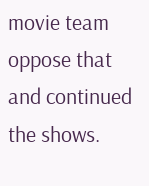movie team oppose that and continued the shows.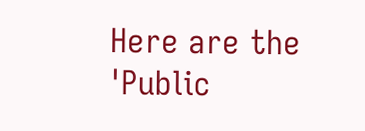Here are the 'Public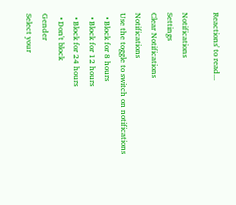Reactions' to read...

Notifications
Settings
Clear Notifications
Notifications
Use the toggle to switch on notifications
  • Block for 8 hours
  • Block for 12 hours
  • Block for 24 hours
  • Don't block
Gender
Select your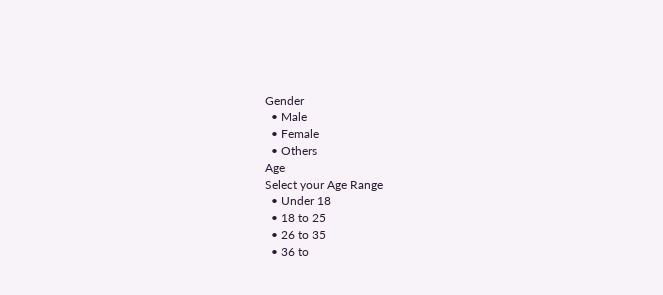Gender
  • Male
  • Female
  • Others
Age
Select your Age Range
  • Under 18
  • 18 to 25
  • 26 to 35
  • 36 to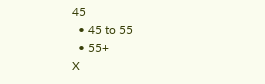45
  • 45 to 55
  • 55+
X